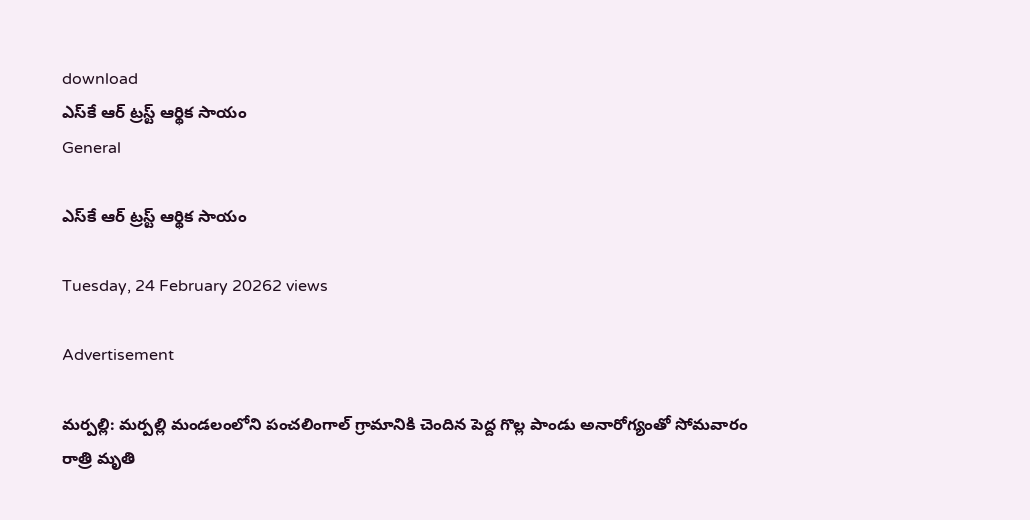download
ఎస్‌కే ఆర్ ట్రస్ట్ ఆర్థిక సాయం
General

ఎస్‌కే ఆర్ ట్రస్ట్ ఆర్థిక సాయం

Tuesday, 24 February 20262 views

Advertisement

మర్పల్లి: మర్పల్లి మండలంలోని పంచలింగాల్ గ్రామానికి చెందిన పెద్ద గొల్ల పాండు అనారోగ్యంతో సోమవారం రాత్రి మృతి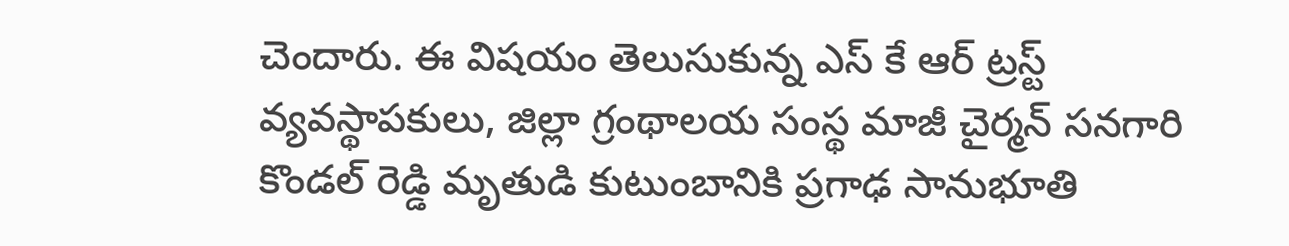చెందారు. ఈ విషయం తెలుసుకున్న ఎస్ కే ఆర్ ట్రస్ట్ వ్యవస్థాపకులు, జిల్లా గ్రంథాలయ సంస్థ మాజీ చైర్మన్ సనగారి కొండల్ రెడ్డి మృతుడి కుటుంబానికి ప్రగాఢ సానుభూతి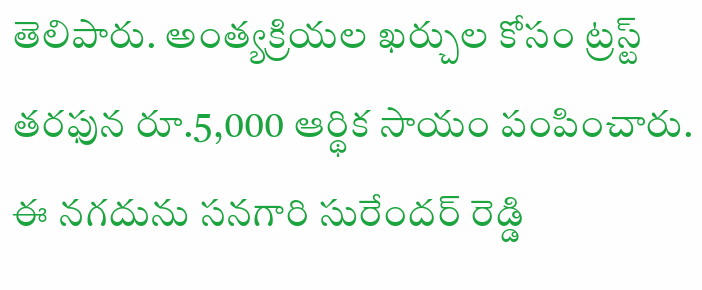తెలిపారు. అంత్యక్రియల ఖర్చుల కోసం ట్రస్ట్ తరఫున రూ.5,000 ఆర్థిక సాయం పంపించారు. ఈ నగదును సనగారి సురేందర్ రెడ్డి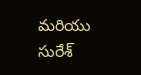మరియు సురేశ్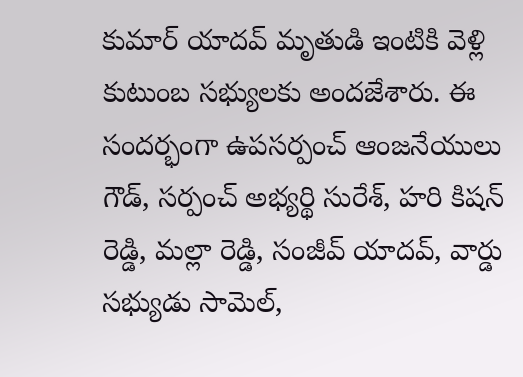కుమార్ యాదవ్ మృతుడి ఇంటికి వెళ్లి కుటుంబ సభ్యులకు అందజేశారు. ఈ సందర్భంగా ఉపసర్పంచ్ ఆంజనేయులు గౌడ్, సర్పంచ్ అభ్యర్థి సురేశ్, హరి కిషన్ రెడ్డి, మల్లా రెడ్డి, సంజీవ్ యాదవ్, వార్డు సభ్యుడు సామెల్,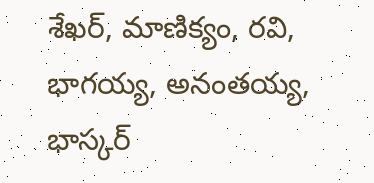శేఖర్, మాణిక్యం, రవి, భాగయ్య, అనంతయ్య, భాస్కర్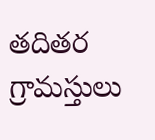తదితర గ్రామస్తులు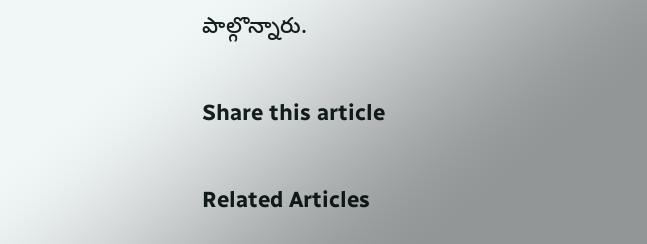పాల్గొన్నారు.

Share this article

Related Articles